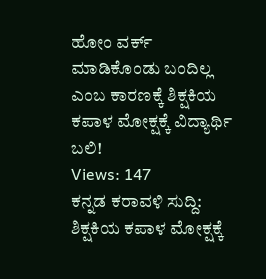ಹೋಂ ವರ್ಕ್ ಮಾಡಿಕೊಂಡು ಬಂದಿಲ್ಲ ಎಂಬ ಕಾರಣಕ್ಕೆ ಶಿಕ್ಷಕಿಯ ಕಪಾಳ ಮೋಕ್ಷಕ್ಕೆ ವಿದ್ಯಾರ್ಥಿ ಬಲಿ!
Views: 147
ಕನ್ನಡ ಕರಾವಳಿ ಸುದ್ದಿ: ಶಿಕ್ಷಕಿಯ ಕಪಾಳ ಮೋಕ್ಷಕ್ಕೆ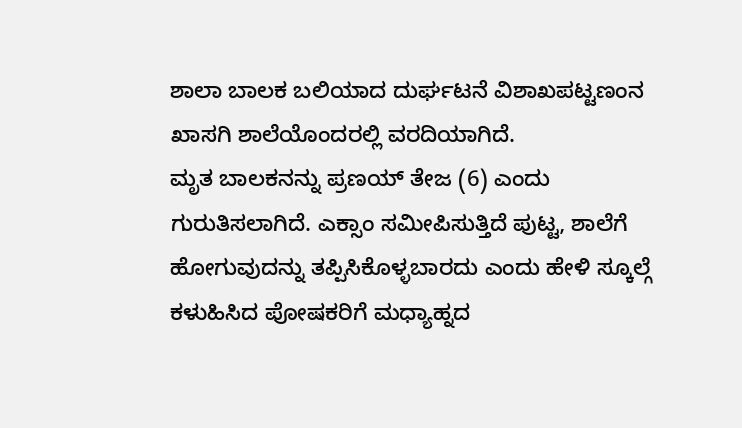ಶಾಲಾ ಬಾಲಕ ಬಲಿಯಾದ ದುರ್ಘಟನೆ ವಿಶಾಖಪಟ್ಟಣಂನ ಖಾಸಗಿ ಶಾಲೆಯೊಂದರಲ್ಲಿ ವರದಿಯಾಗಿದೆ.
ಮೃತ ಬಾಲಕನನ್ನು ಪ್ರಣಯ್ ತೇಜ (6) ಎಂದು ಗುರುತಿಸಲಾಗಿದೆ. ಎಕ್ಸಾಂ ಸಮೀಪಿಸುತ್ತಿದೆ ಪುಟ್ಟ, ಶಾಲೆಗೆ ಹೋಗುವುದನ್ನು ತಪ್ಪಿಸಿಕೊಳ್ಳಬಾರದು ಎಂದು ಹೇಳಿ ಸ್ಕೂಲ್ಗೆ ಕಳುಹಿಸಿದ ಪೋಷಕರಿಗೆ ಮಧ್ಯಾಹ್ನದ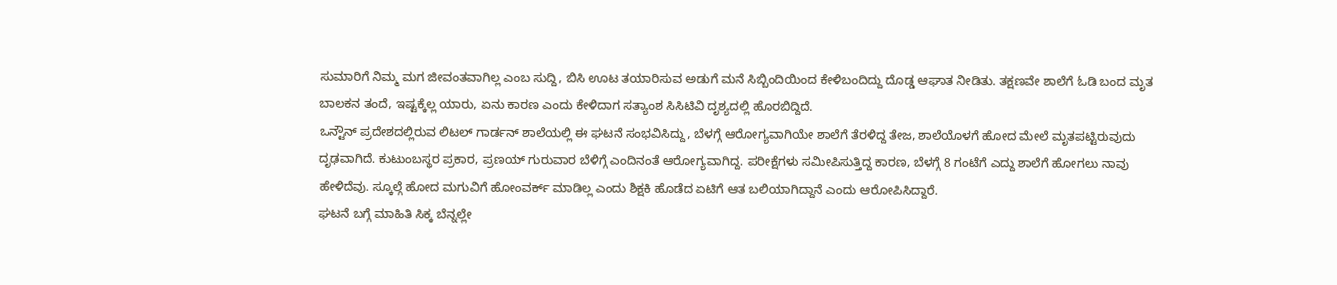ಸುಮಾರಿಗೆ ನಿಮ್ಮ ಮಗ ಜೀವಂತವಾಗಿಲ್ಲ ಎಂಬ ಸುದ್ದಿ, ಬಿಸಿ ಊಟ ತಯಾರಿಸುವ ಅಡುಗೆ ಮನೆ ಸಿಬ್ಬಿಂದಿಯಿಂದ ಕೇಳಿಬಂದಿದ್ದು ದೊಡ್ಡ ಆಘಾತ ನೀಡಿತು. ತಕ್ಷಣವೇ ಶಾಲೆಗೆ ಓಡಿ ಬಂದ ಮೃತ ಬಾಲಕನ ತಂದೆ, ಇಷ್ಟಕ್ಕೆಲ್ಲ ಯಾರು, ಏನು ಕಾರಣ ಎಂದು ಕೇಳಿದಾಗ ಸತ್ಯಾಂಶ ಸಿಸಿಟಿವಿ ದೃಶ್ಯದಲ್ಲಿ ಹೊರಬಿದ್ದಿದೆ.
ಒನ್ಟೌನ್ ಪ್ರದೇಶದಲ್ಲಿರುವ ಲಿಟಲ್ ಗಾರ್ಡನ್ ಶಾಲೆಯಲ್ಲಿ ಈ ಘಟನೆ ಸಂಭವಿಸಿದ್ದು, ಬೆಳಗ್ಗೆ ಆರೋಗ್ಯವಾಗಿಯೇ ಶಾಲೆಗೆ ತೆರಳಿದ್ದ ತೇಜ, ಶಾಲೆಯೊಳಗೆ ಹೋದ ಮೇಲೆ ಮೃತಪಟ್ಟಿರುವುದು ದೃಢವಾಗಿದೆ. ಕುಟುಂಬಸ್ಥರ ಪ್ರಕಾರ, ಪ್ರಣಯ್ ಗುರುವಾರ ಬೆಳಿಗ್ಗೆ ಎಂದಿನಂತೆ ಆರೋಗ್ಯವಾಗಿದ್ದ. ಪರೀಕ್ಷೆಗಳು ಸಮೀಪಿಸುತ್ತಿದ್ದ ಕಾರಣ, ಬೆಳಗ್ಗೆ 8 ಗಂಟೆಗೆ ಎದ್ದು ಶಾಲೆಗೆ ಹೋಗಲು ನಾವು ಹೇಳಿದೆವು. ಸ್ಕೂಲ್ಗೆ ಹೋದ ಮಗುವಿಗೆ ಹೋಂವರ್ಕ್ ಮಾಡಿಲ್ಲ ಎಂದು ಶಿಕ್ಷಕಿ ಹೊಡೆದ ಏಟಿಗೆ ಆತ ಬಲಿಯಾಗಿದ್ದಾನೆ ಎಂದು ಆರೋಪಿಸಿದ್ದಾರೆ.
ಘಟನೆ ಬಗ್ಗೆ ಮಾಹಿತಿ ಸಿಕ್ಕ ಬೆನ್ನಲ್ಲೇ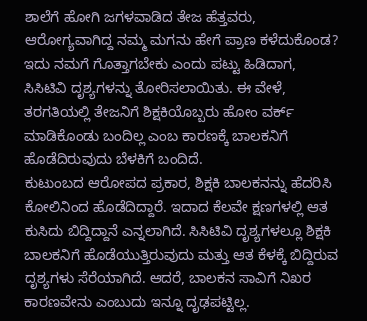ಶಾಲೆಗೆ ಹೋಗಿ ಜಗಳವಾಡಿದ ತೇಜ ಹೆತ್ತವರು, ಆರೋಗ್ಯವಾಗಿದ್ದ ನಮ್ಮ ಮಗನು ಹೇಗೆ ಪ್ರಾಣ ಕಳೆದುಕೊಂಡ? ಇದು ನಮಗೆ ಗೊತ್ತಾಗಬೇಕು ಎಂದು ಪಟ್ಟು ಹಿಡಿದಾಗ, ಸಿಸಿಟಿವಿ ದೃಶ್ಯಗಳನ್ನು ತೋರಿಸಲಾಯಿತು. ಈ ವೇಳೆ, ತರಗತಿಯಲ್ಲಿ ತೇಜನಿಗೆ ಶಿಕ್ಷಕಿಯೊಬ್ಬರು ಹೋಂ ವರ್ಕ್ ಮಾಡಿಕೊಂಡು ಬಂದಿಲ್ಲ ಎಂಬ ಕಾರಣಕ್ಕೆ ಬಾಲಕನಿಗೆ ಹೊಡೆದಿರುವುದು ಬೆಳಕಿಗೆ ಬಂದಿದೆ.
ಕುಟುಂಬದ ಆರೋಪದ ಪ್ರಕಾರ, ಶಿಕ್ಷಕಿ ಬಾಲಕನನ್ನು ಹೆದರಿಸಿ ಕೋಲಿನಿಂದ ಹೊಡೆದಿದ್ದಾರೆ. ಇದಾದ ಕೆಲವೇ ಕ್ಷಣಗಳಲ್ಲಿ ಆತ ಕುಸಿದು ಬಿದ್ದಿದ್ದಾನೆ ಎನ್ನಲಾಗಿದೆ. ಸಿಸಿಟಿವಿ ದೃಶ್ಯಗಳಲ್ಲೂ ಶಿಕ್ಷಕಿ ಬಾಲಕನಿಗೆ ಹೊಡೆಯುತ್ತಿರುವುದು ಮತ್ತು ಆತ ಕೆಳಕ್ಕೆ ಬಿದ್ದಿರುವ ದೃಶ್ಯಗಳು ಸೆರೆಯಾಗಿದೆ. ಆದರೆ, ಬಾಲಕನ ಸಾವಿಗೆ ನಿಖರ ಕಾರಣವೇನು ಎಂಬುದು ಇನ್ನೂ ದೃಢಪಟ್ಟಿಲ್ಲ.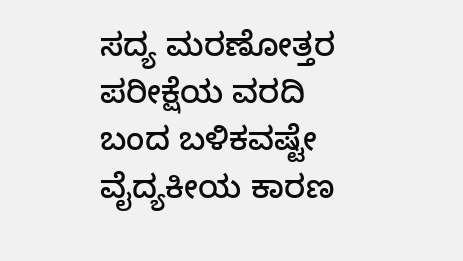ಸದ್ಯ ಮರಣೋತ್ತರ ಪರೀಕ್ಷೆಯ ವರದಿ ಬಂದ ಬಳಿಕವಷ್ಟೇ ವೈದ್ಯಕೀಯ ಕಾರಣ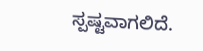ಸ್ಪಷ್ಟವಾಗಲಿದೆ.